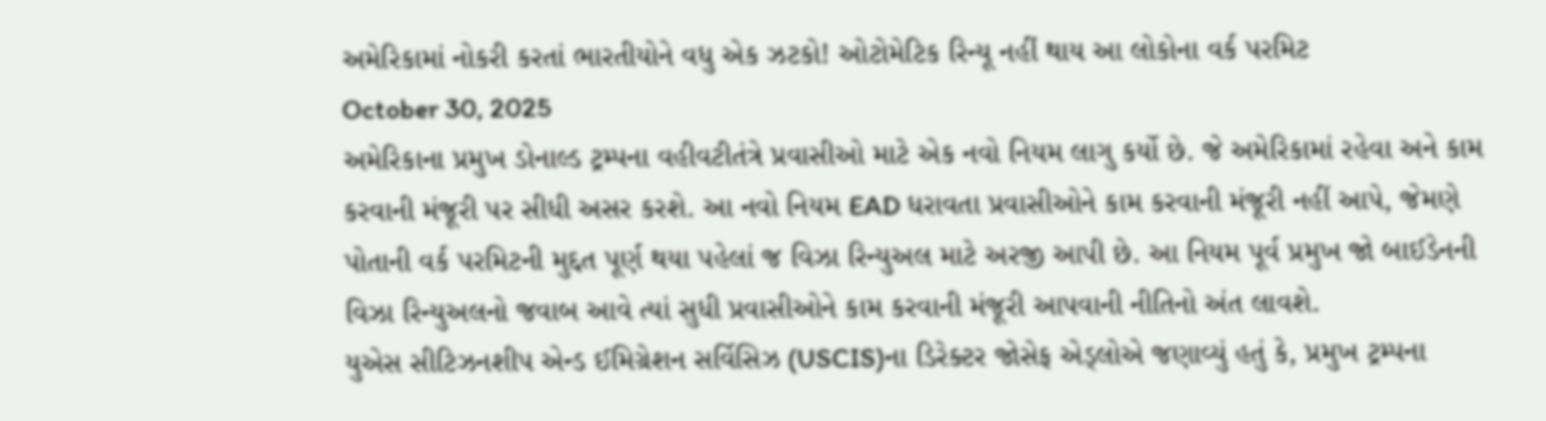અમેરિકામાં નોકરી કરતાં ભારતીયોને વધુ એક ઝટકો! ઓટોમેટિક રિન્યૂ નહીં થાય આ લોકોના વર્ક પરમિટ
October 30, 2025
અમેરિકાના પ્રમુખ ડોનાલ્ડ ટ્રમ્પના વહીવટીતંત્રે પ્રવાસીઓ માટે એક નવો નિયમ લાગુ કર્યો છે. જે અમેરિકામાં રહેવા અને કામ કરવાની મંજૂરી પર સીધી અસર કરશે. આ નવો નિયમ EAD ધરાવતા પ્રવાસીઓને કામ કરવાની મંજૂરી નહીં આપે, જેમણે પોતાની વર્ક પરમિટની મુદ્દત પૂર્ણ થયા પહેલાં જ વિઝા રિન્યુઅલ માટે અરજી આપી છે. આ નિયમ પૂર્વ પ્રમુખ જો બાઈડેનની વિઝા રિન્યુઅલનો જવાબ આવે ત્યાં સુધી પ્રવાસીઓને કામ કરવાની મંજૂરી આપવાની નીતિનો અંત લાવશે.
યુએસ સીટિઝનશીપ એન્ડ ઈમિગ્રેશન સર્વિસિઝ (USCIS)ના ડિરેક્ટર જોસેફ એડ્લોએ જણાવ્યું હતું કે, પ્રમુખ ટ્રમ્પના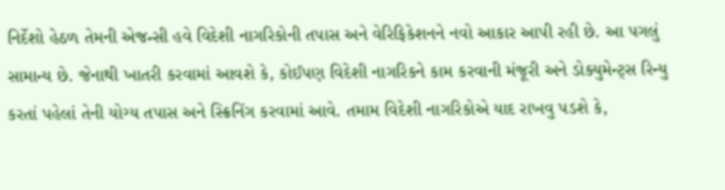નિર્દેશો હેઠળ તેમની એજન્સી હવે વિદેશી નાગરિકોની તપાસ અને વેરિફિકેશનને નવો આકાર આપી રહી છે. આ પગલું સામાન્ય છે. જેનાથી ખાતરી કરવામાં આવશે કે, કોઈપણ વિદેશી નાગરિકને કામ કરવાની મંજૂરી અને ડોક્યુમેન્ટ્સ રિન્યુ કરતાં પહેલાં તેની યોગ્ય તપાસ અને સ્ક્રિનિંગ કરવામાં આવે. તમામ વિદેશી નાગરિકોએ યાદ રાખવુ પડશે કે,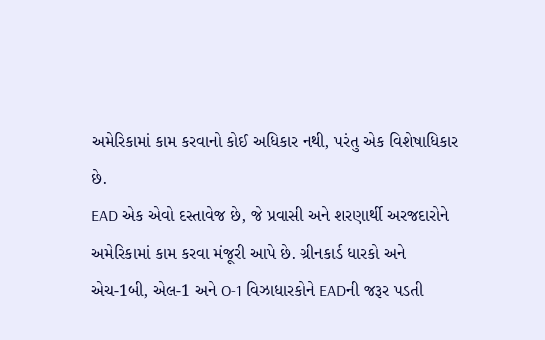અમેરિકામાં કામ કરવાનો કોઈ અધિકાર નથી, પરંતુ એક વિશેષાધિકાર છે.
EAD એક એવો દસ્તાવેજ છે, જે પ્રવાસી અને શરણાર્થી અરજદારોને અમેરિકામાં કામ કરવા મંજૂરી આપે છે. ગ્રીનકાર્ડ ધારકો અને એચ-1બી, એલ-1 અને O-1 વિઝાધારકોને EADની જરૂર પડતી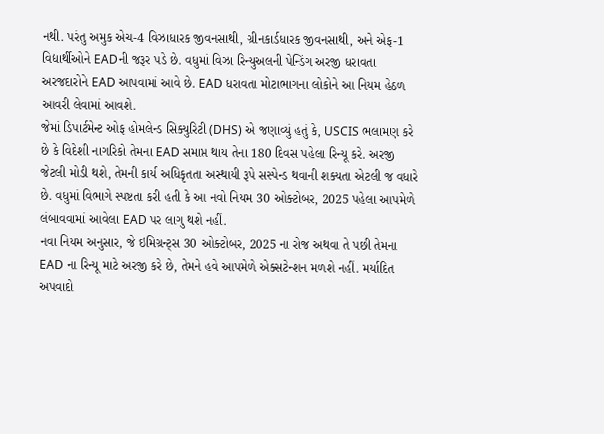નથી. પરંતુ અમુક એચ-4 વિઝાધારક જીવનસાથી, ગ્રીનકાર્ડધારક જીવનસાથી, અને એફ-1 વિદ્યાર્થીઓને EADની જરૂર પડે છે. વધુમાં વિઝા રિન્યુઅલની પેન્ડિંગ અરજી ધરાવતા અરજદારોને EAD આપવામાં આવે છે. EAD ધરાવતા મોટાભાગના લોકોને આ નિયમ હેઠળ આવરી લેવામાં આવશે.
જેમાં ડિપાર્ટમેન્ટ ઓફ હોમલેન્ડ સિક્યુરિટી (DHS) એ જણાવ્યું હતું કે, USCIS ભલામણ કરે છે કે વિદેશી નાગરિકો તેમના EAD સમાપ્ત થાય તેના 180 દિવસ પહેલા રિન્યૂ કરે. અરજી જેટલી મોડી થશે, તેમની કાર્ય અધિકૃતતા અસ્થાયી રૂપે સસ્પેન્ડ થવાની શક્યતા એટલી જ વધારે છે. વધુમાં વિભાગે સ્પષ્ટતા કરી હતી કે આ નવો નિયમ 30 ઓક્ટોબર, 2025 પહેલા આપમેળે લંબાવવામાં આવેલા EAD પર લાગુ થશે નહીં.
નવા નિયમ અનુસાર, જે ઇમિગ્રન્ટ્સ 30 ઓક્ટોબર, 2025 ના રોજ અથવા તે પછી તેમના EAD ના રિન્યૂ માટે અરજી કરે છે, તેમને હવે આપમેળે એક્સટેન્શન મળશે નહીં. મર્યાદિત અપવાદો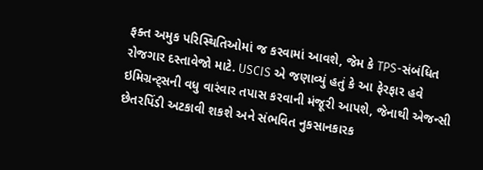ફક્ત અમુક પરિસ્થિતિઓમાં જ કરવામાં આવશે, જેમ કે TPS-સંબંધિત રોજગાર દસ્તાવેજો માટે. USCIS એ જણાવ્યું હતું કે આ ફેરફાર હવે ઇમિગ્રન્ટ્સની વધુ વારંવાર તપાસ કરવાની મંજૂરી આપશે, જેનાથી એજન્સી છેતરપિંડી અટકાવી શકશે અને સંભવિત નુકસાનકારક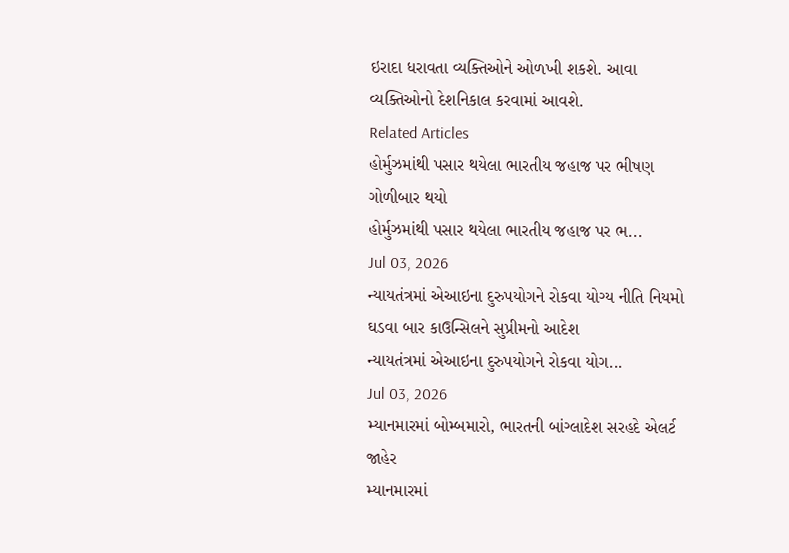ઇરાદા ધરાવતા વ્યક્તિઓને ઓળખી શકશે. આવા વ્યક્તિઓનો દેશનિકાલ કરવામાં આવશે.
Related Articles
હોર્મુઝમાંથી પસાર થયેલા ભારતીય જહાજ પર ભીષણ ગોળીબાર થયો
હોર્મુઝમાંથી પસાર થયેલા ભારતીય જહાજ પર ભ...
Jul 03, 2026
ન્યાયતંત્રમાં એઆઇના દુરુપયોગને રોકવા યોગ્ય નીતિ નિયમો ઘડવા બાર કાઉન્સિલને સુપ્રીમનો આદેશ
ન્યાયતંત્રમાં એઆઇના દુરુપયોગને રોકવા યોગ...
Jul 03, 2026
મ્યાનમારમાં બોમ્બમારો, ભારતની બાંગ્લાદેશ સરહદે એલર્ટ જાહેર
મ્યાનમારમાં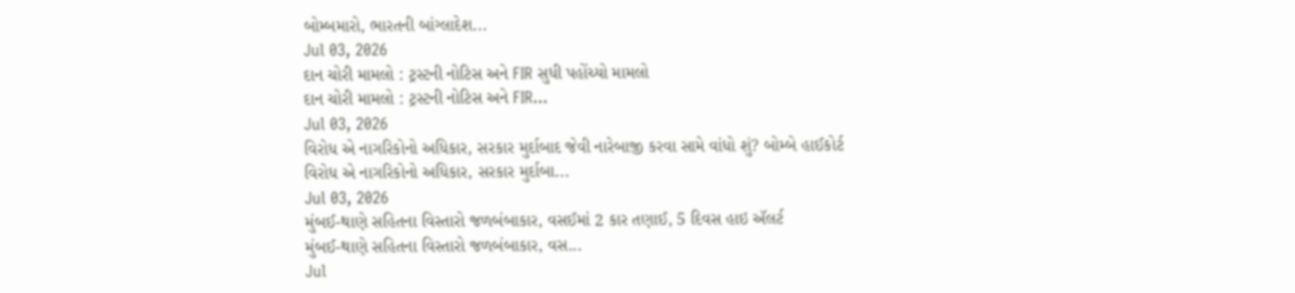બોમ્બમારો, ભારતની બાંગ્લાદેશ...
Jul 03, 2026
દાન ચોરી મામલો : ટ્રસ્ટની નોટિસ અને FIR સુધી પહોંચ્યો મામલો
દાન ચોરી મામલો : ટ્રસ્ટની નોટિસ અને FIR...
Jul 03, 2026
વિરોધ એ નાગરિકોનો અધિકાર, સરકાર મુર્દાબાદ જેવી નારેબાજી કરવા સામે વાંધો શું? બોમ્બે હાઈકોર્ટ
વિરોધ એ નાગરિકોનો અધિકાર, સરકાર મુર્દાબા...
Jul 03, 2026
મુંબઈ-થાણે સહિતના વિસ્તારો જળબંબાકાર, વસઈમાં 2 કાર તણાઈ, 5 દિવસ હાઇ ઍલર્ટ
મુંબઈ-થાણે સહિતના વિસ્તારો જળબંબાકાર, વસ...
Jul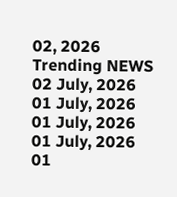02, 2026
Trending NEWS
02 July, 2026
01 July, 2026
01 July, 2026
01 July, 2026
01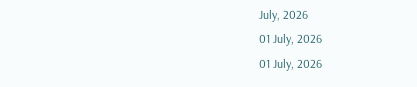July, 2026
01 July, 2026
01 July, 2026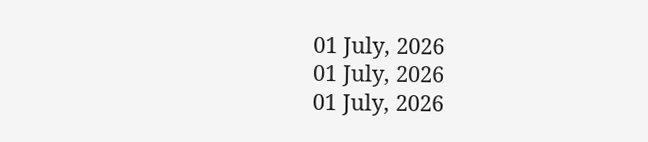01 July, 2026
01 July, 2026
01 July, 2026